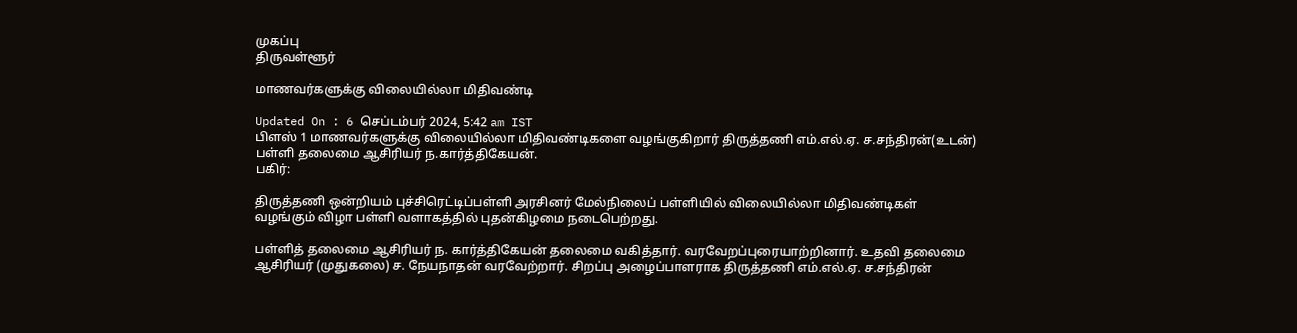முகப்பு
திருவள்ளூர்

மாணவர்களுக்கு விலையில்லா மிதிவண்டி

Updated On : 6 செப்டம்பர் 2024, 5:42 am IST
பிளஸ் 1 மாணவர்களுக்கு விலையில்லா மிதிவண்டிகளை வழங்குகிறார் திருத்தணி எம்.எல்.ஏ. ச.சந்திரன்(உடன்) பள்ளி தலைமை ஆசிரியர் ந.கார்த்திகேயன்.
பகிர்:

திருத்தணி ஒன்றியம் புச்சிரெட்டிப்பள்ளி அரசினர் மேல்நிலைப் பள்ளியில் விலையில்லா மிதிவண்டிகள் வழங்கும் விழா பள்ளி வளாகத்தில் புதன்கிழமை நடைபெற்றது.

பள்ளித் தலைமை ஆசிரியர் ந. கார்த்திகேயன் தலைமை வகித்தார். வரவேறப்புரையாற்றினார். உதவி தலைமை ஆசிரியர் (முதுகலை) ச. நேயநாதன் வரவேற்றார். சிறப்பு அழைப்பாளராக திருத்தணி எம்.எல்.ஏ. ச.சந்திரன்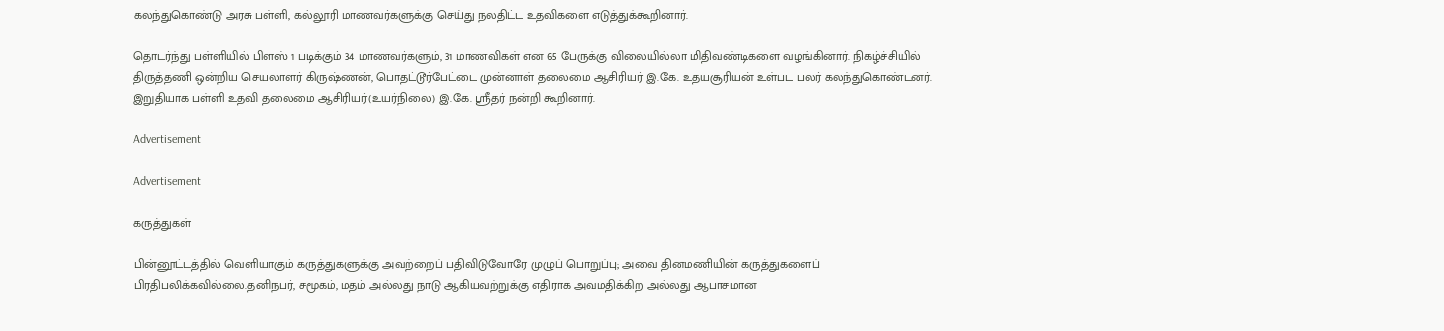கலந்துகொண்டு அரசு பள்ளி, கல்லூரி மாணவர்களுக்கு செய்து நலதிட்ட உதவிகளை எடுத்துக்கூறினார்.

தொடர்ந்து பள்ளியில் பிளஸ் 1 படிக்கும் 34 மாணவர்களும், 31 மாணவிகள் என 65 பேருக்கு விலையில்லா மிதிவண்டிகளை வழங்கினார். நிகழ்ச்சியில் திருத்தணி ஒன்றிய செயலாளர் கிருஷ்ணன், பொதட்டூர்பேட்டை முன்னாள் தலைமை ஆசிரியர் இ.கே. உதயசூரியன் உள்பட பலர் கலந்துகொண்டனர். இறுதியாக பள்ளி உதவி தலைமை ஆசிரியர்(உயர்நிலை) இ.கே. ஸ்ரீதர் நன்றி கூறினார்.

Advertisement

Advertisement

கருத்துகள்

பின்னூட்டத்தில் வெளியாகும் கருத்துகளுக்கு அவற்றைப் பதிவிடுவோரே முழுப் பொறுப்பு; அவை தினமணியின் கருத்துகளைப் பிரதிபலிக்கவில்லை.தனிநபர், சமூகம், மதம் அல்லது நாடு ஆகியவற்றுக்கு எதிராக அவமதிக்கிற அல்லது ஆபாசமான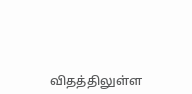விதத்திலுள்ள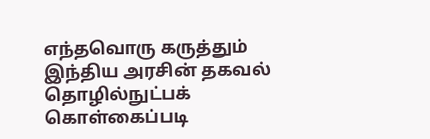எந்தவொரு கருத்தும் இந்திய அரசின் தகவல் தொழில்நுட்பக் கொள்கைப்படி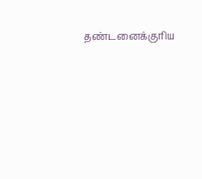தண்டனைக்குரிய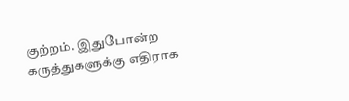குற்றம். இதுபோன்ற கருத்துகளுக்கு எதிராக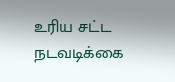உரிய சட்ட நடவடிக்கை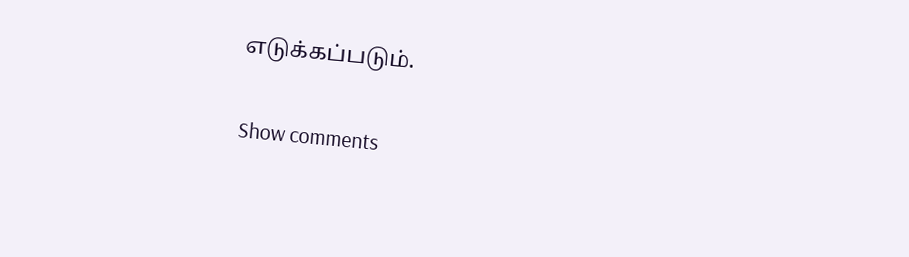எடுக்கப்படும்.

Show comments